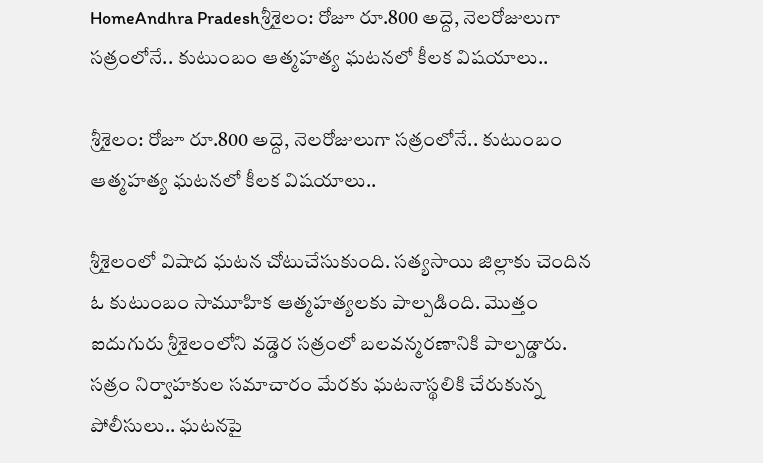HomeAndhra Pradeshశ్రీశైలం: రోజూ రూ.800 అద్దె, నెలరోజులుగా సత్రంలోనే.. కుటుంబం ఆత్మహత్య ఘటనలో కీలక విషయాలు..

శ్రీశైలం: రోజూ రూ.800 అద్దె, నెలరోజులుగా సత్రంలోనే.. కుటుంబం ఆత్మహత్య ఘటనలో కీలక విషయాలు..

శ్రీశైలంలో విషాద ఘటన చోటుచేసుకుంది. సత్యసాయి జిల్లాకు చెందిన ఓ కుటుంబం సామూహిక ఆత్మహత్యలకు పాల్పడింది. మొత్తం ఐదుగురు శ్రీశైలంలోని వడ్డెర సత్రంలో బలవన్మరణానికి పాల్పడ్డారు. సత్రం నిర్వాహకుల సమాచారం మేరకు ఘటనాస్థలికి చేరుకున్న పోలీసులు.. ఘటనపై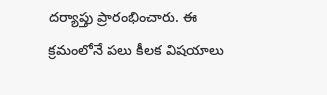దర్యాప్తు ప్రారంభించారు. ఈ క్రమంలోనే పలు కీలక విషయాలు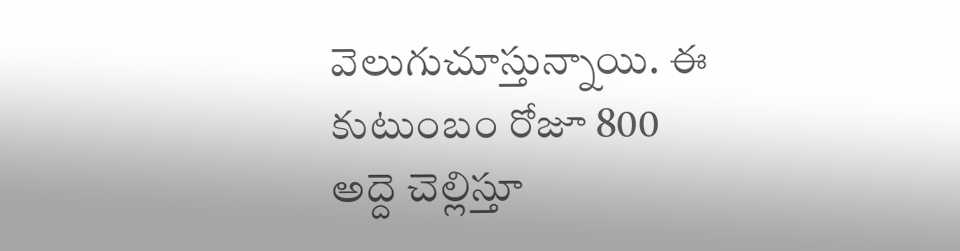వెలుగుచూస్తున్నాయి. ఈ కుటుంబం రోజూ 800 అద్దె చెల్లిస్తూ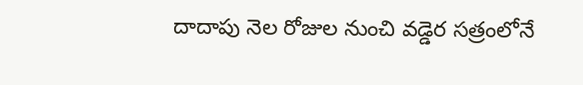దాదాపు నెల రోజుల నుంచి వడ్డెర సత్రంలోనే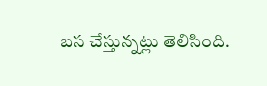బస చేస్తున్నట్లు తెలిసింది.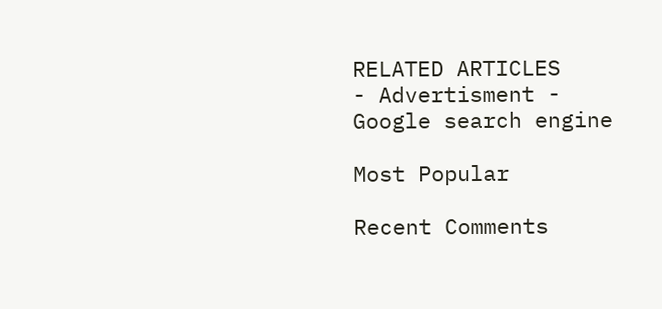RELATED ARTICLES
- Advertisment -
Google search engine

Most Popular

Recent Comments